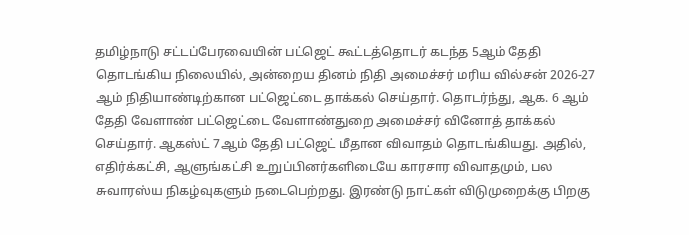தமிழ்நாடு சட்டப்பேரவையின் பட்ஜெட் கூட்டத்தொடர் கடந்த 5ஆம் தேதி தொடங்கிய நிலையில், அன்றைய தினம் நிதி அமைச்சர் மரிய வில்சன் 2026-27 ஆம் நிதியாண்டிற்கான பட்ஜெட்டை தாக்கல் செய்தார். தொடர்ந்து, ஆக. 6 ஆம் தேதி வேளாண் பட்ஜெட்டை வேளாண்துறை அமைச்சர் வினோத் தாக்கல் செய்தார். ஆகஸ்ட் 7ஆம் தேதி பட்ஜெட் மீதான விவாதம் தொடங்கியது. அதில், எதிர்க்கட்சி, ஆளுங்கட்சி உறுப்பினர்களிடையே காரசார விவாதமும், பல சுவாரஸ்ய நிகழ்வுகளும் நடைபெற்றது. இரண்டு நாட்கள் விடுமுறைக்கு பிறகு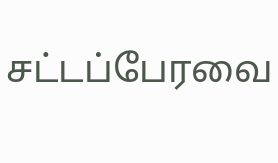சட்டப்பேரவை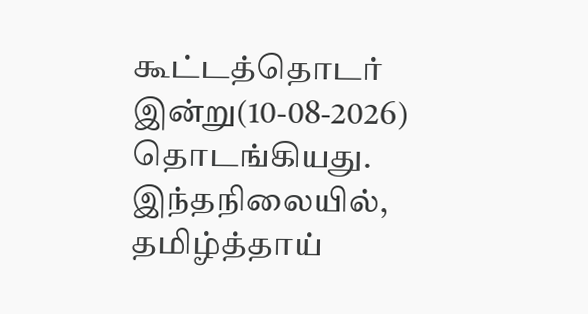கூட்டத்தொடர் இன்று(10-08-2026) தொடங்கியது. இந்தநிலையில், தமிழ்த்தாய்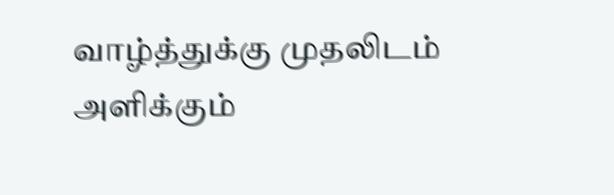வாழ்த்துக்கு முதலிடம் அளிக்கும்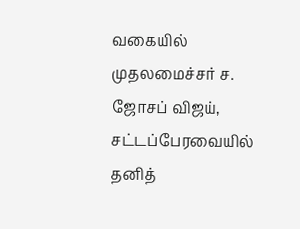வகையில் முதலமைச்சர் ச. ஜோசப் விஜய், சட்டப்பேரவையில் தனித்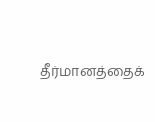தீர்மானத்தைக்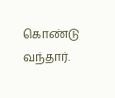கொண்டு வந்தார்.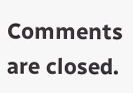Comments are closed.